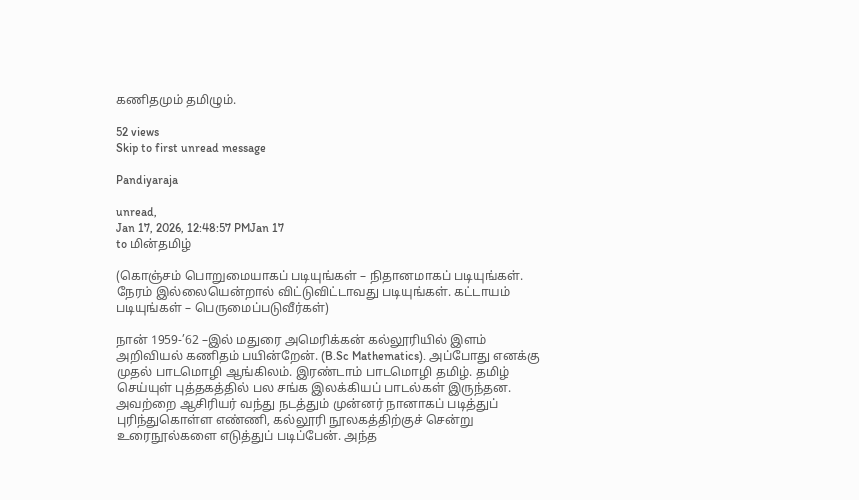கணிதமும் தமிழும்.

52 views
Skip to first unread message

Pandiyaraja

unread,
Jan 17, 2026, 12:48:57 PMJan 17
to மின்தமிழ்

(கொஞ்சம் பொறுமையாகப் படியுங்கள் – நிதானமாகப் படியுங்கள். நேரம் இல்லையென்றால் விட்டுவிட்டாவது படியுங்கள். கட்டாயம் படியுங்கள் – பெருமைப்படுவீர்கள்)

நான் 1959-’62 –இல் மதுரை அமெரிக்கன் கல்லூரியில் இளம் அறிவியல் கணிதம் பயின்றேன். (B.Sc Mathematics). அப்போது எனக்கு முதல் பாடமொழி ஆங்கிலம். இரண்டாம் பாடமொழி தமிழ். தமிழ் செய்யுள் புத்தகத்தில் பல சங்க இலக்கியப் பாடல்கள் இருந்தன. அவற்றை ஆசிரியர் வந்து நடத்தும் முன்னர் நானாகப் படித்துப் புரிந்துகொள்ள எண்ணி, கல்லூரி நூலகத்திற்குச் சென்று உரைநூல்களை எடுத்துப் படிப்பேன். அந்த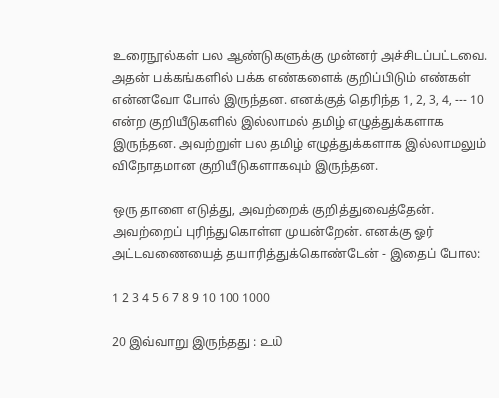உரைநூல்கள் பல ஆண்டுகளுக்கு முன்னர் அச்சிடப்பட்டவை. அதன் பக்கங்களில் பக்க எண்களைக் குறிப்பிடும் எண்கள் என்னவோ போல் இருந்தன. எனக்குத் தெரிந்த 1, 2, 3, 4, --- 10 என்ற குறியீடுகளில் இல்லாமல் தமிழ் எழுத்துக்களாக இருந்தன. அவற்றுள் பல தமிழ் எழுத்துக்களாக இல்லாமலும் விநோதமான குறியீடுகளாகவும் இருந்தன.

ஒரு தாளை எடுத்து, அவற்றைக் குறித்துவைத்தேன். அவற்றைப் புரிந்துகொள்ள முயன்றேன். எனக்கு ஓர் அட்டவணையைத் தயாரித்துக்கொண்டேன் - இதைப் போல:

1 2 3 4 5 6 7 8 9 10 100 1000

20 இவ்வாறு இருந்தது : ௨௰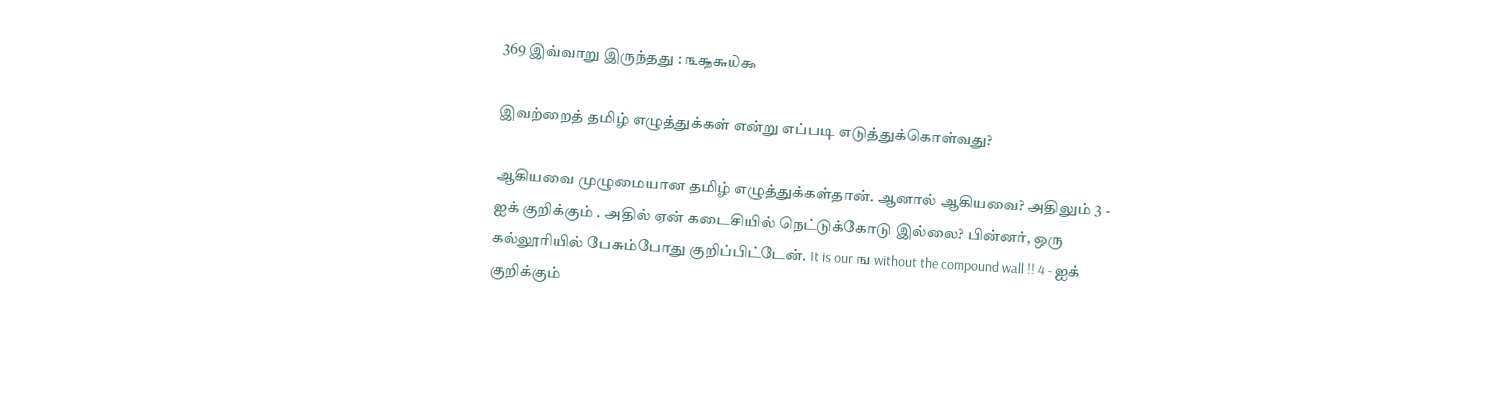369 இவ்வாறு இருந்தது : ௩௲௬௰௯

இவற்றைத் தமிழ் எழுத்துக்கள் என்று எப்படி எடுத்துக்கொள்வது?

ஆகியவை முழுமையான தமிழ் எழுத்துக்கள்தான். ஆனால் ஆகியவை? அதிலும் 3 - ஐக் குறிக்கும் . அதில் ஏன் கடைசியில் நெட்டுக்கோடு இல்லை? பின்னர், ஒரு கல்லூரியில் பேசும்போது குறிப்பிட்டேன். It is our ங without the compound wall !! 4 - ஐக் குறிக்கும்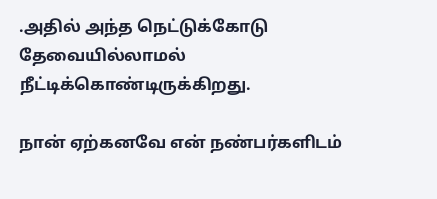.அதில் அந்த நெட்டுக்கோடு தேவையில்லாமல் நீட்டிக்கொண்டிருக்கிறது.

நான் ஏற்கனவே என் நண்பர்களிடம்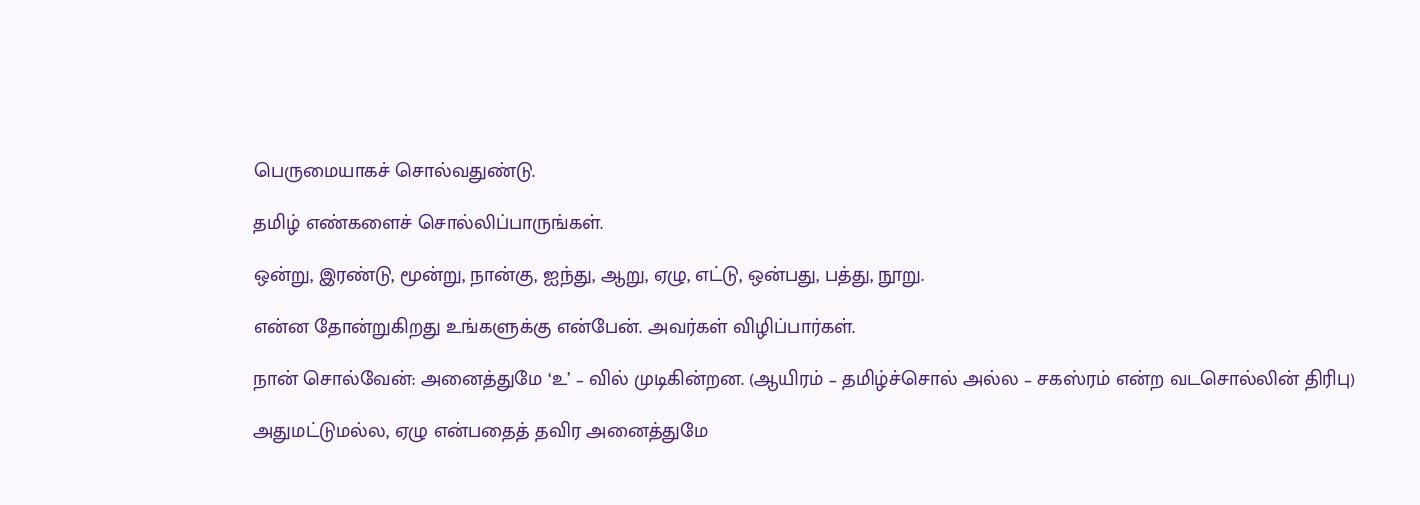பெருமையாகச் சொல்வதுண்டு.

தமிழ் எண்களைச் சொல்லிப்பாருங்கள்.

ஒன்று, இரண்டு, மூன்று, நான்கு, ஐந்து, ஆறு, ஏழு, எட்டு, ஒன்பது, பத்து, நூறு.

என்ன தோன்றுகிறது உங்களுக்கு என்பேன். அவர்கள் விழிப்பார்கள்.

நான் சொல்வேன்: அனைத்துமே ‘உ’ – வில் முடிகின்றன. (ஆயிரம் – தமிழ்ச்சொல் அல்ல – சகஸ்ரம் என்ற வடசொல்லின் திரிபு)

அதுமட்டுமல்ல, ஏழு என்பதைத் தவிர அனைத்துமே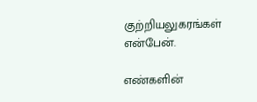குற்றியலுகரங்கள் என்பேன்.

எண்களின்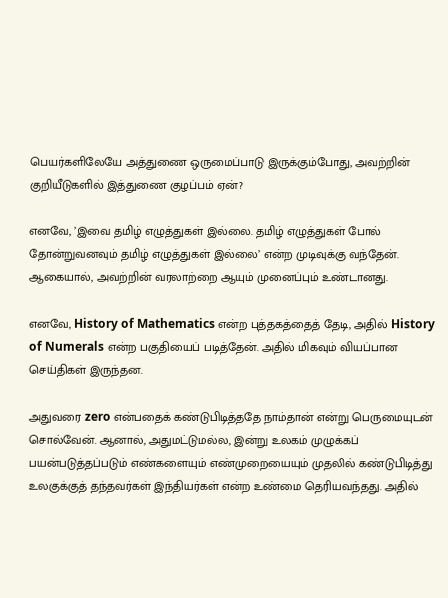பெயர்களிலேயே அத்துணை ஒருமைப்பாடு இருக்கும்போது, அவற்றின் குறியீடுகளில் இத்துணை குழப்பம் ஏன்?

எனவே, ’இவை தமிழ் எழுத்துகள் இல்லை. தமிழ் எழுத்துகள் போல் தோன்றுவனவும் தமிழ் எழுத்துகள் இல்லை’ என்ற முடிவுக்கு வந்தேன். ஆகையால், அவற்றின் வரலாற்றை ஆயும் முனைப்பும் உண்டானது.

எனவே, History of Mathematics என்ற புத்தகத்தைத் தேடி, அதில் History of Numerals என்ற பகுதியைப் படித்தேன். அதில் மிகவும் வியப்பான செய்திகள் இருந்தன.

அதுவரை zero என்பதைக் கண்டுபிடித்ததே நாம்தான் என்று பெருமையுடன் சொல்வேன். ஆனால், அதுமட்டுமல்ல, இன்று உலகம் முழுக்கப் பயன்படுத்தப்படும் எண்களையும் எண்முறையையும் முதலில் கண்டுபிடித்து உலகுக்குத் தந்தவர்கள் இந்தியர்கள் என்ற உண்மை தெரியவந்தது. அதில்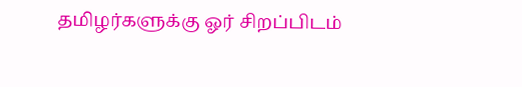தமிழர்களுக்கு ஓர் சிறப்பிடம்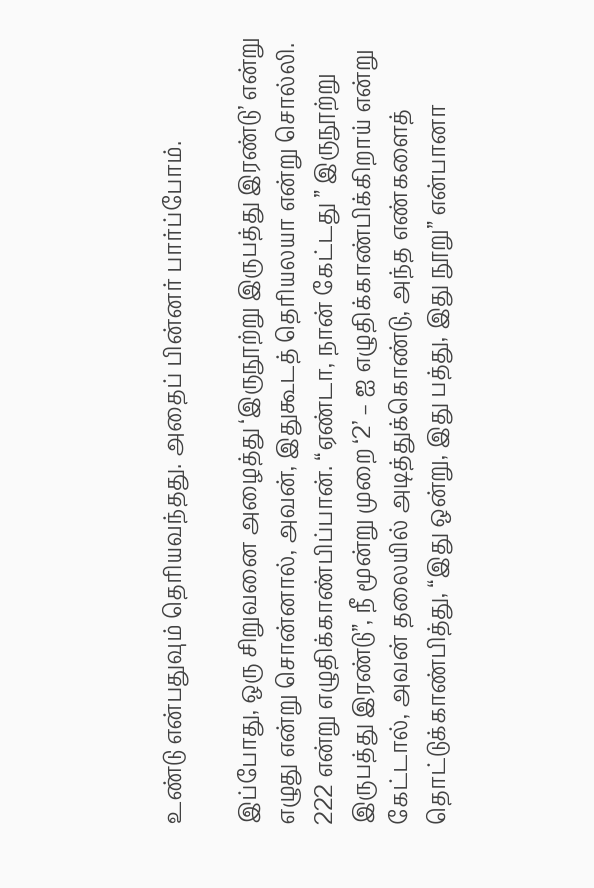உண்டு என்பதுவும் தெரியவந்தது. அதைப் பின்னர் பார்ப்போம்.

இப்போது, ஒரு சிறுவனை அழைத்து ‘இருநூற்று இருபத்து இரண்டு’ என்று எழுது என்று சொன்னால், அவன், இதுகூடத் தெரியலயா என்று சொல்லி. 222 என்று எழுதிக்காண்பிப்பான். “ஏண்டா, நான் கேட்டது ” இருநூற்று இருபத்து இரண்டு”, நீ மூன்று முறை ‘2’ – ஐ எழுதிக்காண்பிக்கிறாய் என்று கேட்டால், அவன் தலையில் அடித்துக்கொண்டு, அந்த எண்களைத் தொட்டுக்காண்பித்து, “இது ஒன்று, இது பத்து, இது நூறு” என்பானா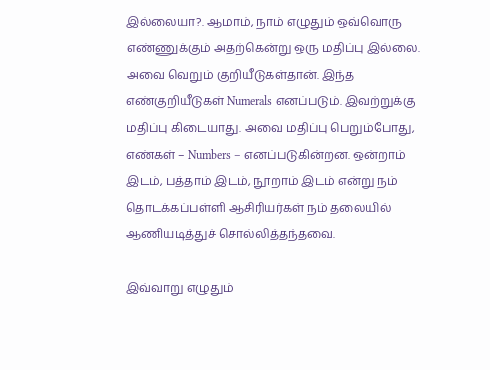இல்லையா?. ஆமாம், நாம் எழுதும் ஒவ்வொரு எண்ணுக்கும் அதற்கென்று ஒரு மதிப்பு இல்லை. அவை வெறும் குறியீடுகள்தான். இந்த எண்குறியீடுகள் Numerals எனப்படும். இவற்றுக்கு மதிப்பு கிடையாது. அவை மதிப்பு பெறும்போது, எண்கள் – Numbers – எனப்படுகின்றன. ஒன்றாம் இடம், பத்தாம் இடம், நூறாம் இடம் என்று நம் தொடக்கப்பள்ளி ஆசிரியர்கள் நம் தலையில் ஆணியடித்துச் சொல்லித்தந்தவை.

இவ்வாறு எழுதும்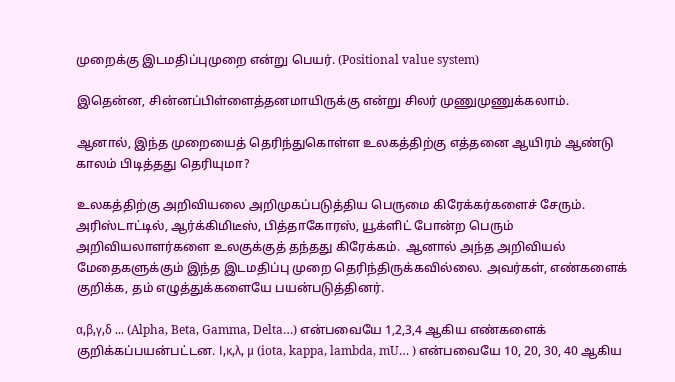முறைக்கு இடமதிப்புமுறை என்று பெயர். (Positional value system)

இதென்ன, சின்னப்பிள்ளைத்தனமாயிருக்கு என்று சிலர் முணுமுணுக்கலாம்.

ஆனால், இந்த முறையைத் தெரிந்துகொள்ள உலகத்திற்கு எத்தனை ஆயிரம் ஆண்டு காலம் பிடித்தது தெரியுமா?

உலகத்திற்கு அறிவியலை அறிமுகப்படுத்திய பெருமை கிரேக்கர்களைச் சேரும். அரிஸ்டாட்டில், ஆர்க்கிமிடீஸ், பித்தாகோரஸ், யூக்ளிட் போன்ற பெரும் அறிவியலாளர்களை உலகுக்குத் தந்தது கிரேக்கம்.  ஆனால் அந்த அறிவியல் மேதைகளுக்கும் இந்த இடமதிப்பு முறை தெரிந்திருக்கவில்லை. அவர்கள், எண்களைக் குறிக்க, தம் எழுத்துக்களையே பயன்படுத்தினர்.

α,β,γ,δ … (Alpha, Beta, Gamma, Delta…) என்பவையே 1,2,3,4 ஆகிய எண்களைக் குறிக்கப்பயன்பட்டன. Ι,κ,λ, μ (iota, kappa, lambda, mU… ) என்பவையே 10, 20, 30, 40 ஆகிய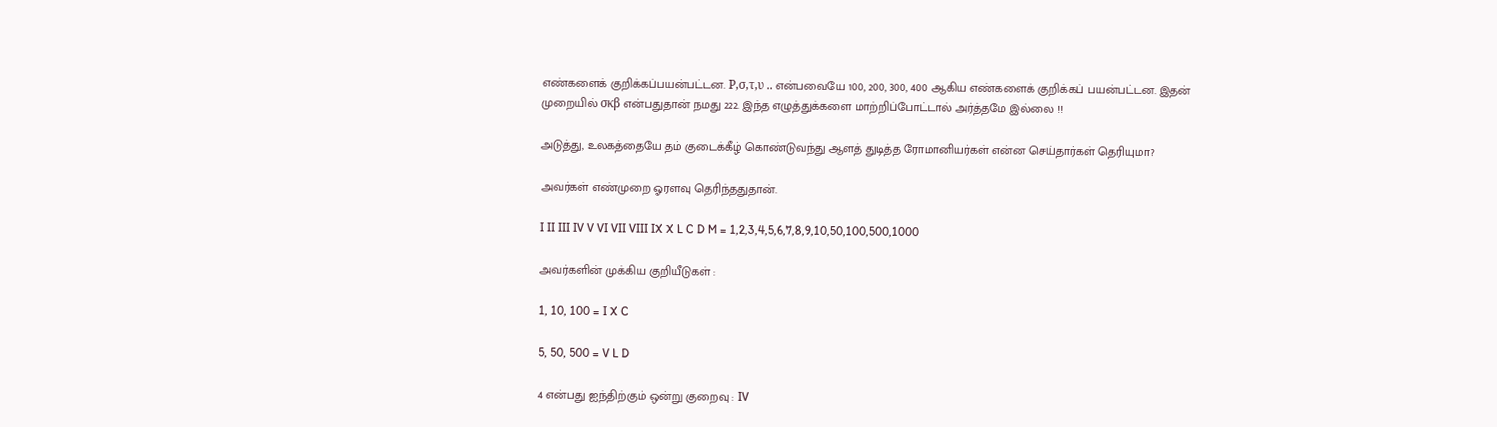எண்களைக் குறிக்கப்பயன்பட்டன. Ρ,σ,τ,υ .. என்பவையே 100, 200, 300, 400 ஆகிய எண்களைக் குறிக்கப் பயன்பட்டன. இதன் முறையில் σκβ என்பதுதான் நமது 222. இந்த எழுத்துக்களை மாற்றிப்போட்டால் அர்த்தமே இல்லை !!

அடுத்து, உலகத்தையே தம் குடைக்கீழ் கொண்டுவந்து ஆளத் துடித்த ரோமானியர்கள் என்ன செய்தார்கள் தெரியுமா?

அவர்கள் எண்முறை ஓரளவு தெரிந்ததுதான்.

I II III IV V VI VII VIII IX X L C D M = 1,2,3,4,5,6,7,8,9,10,50,100,500,1000

அவர்களின் முக்கிய குறியீடுகள் :

1, 10, 100 = I X C

5, 50, 500 = V L D

4 என்பது ஐந்திற்கும் ஒன்று குறைவு : IV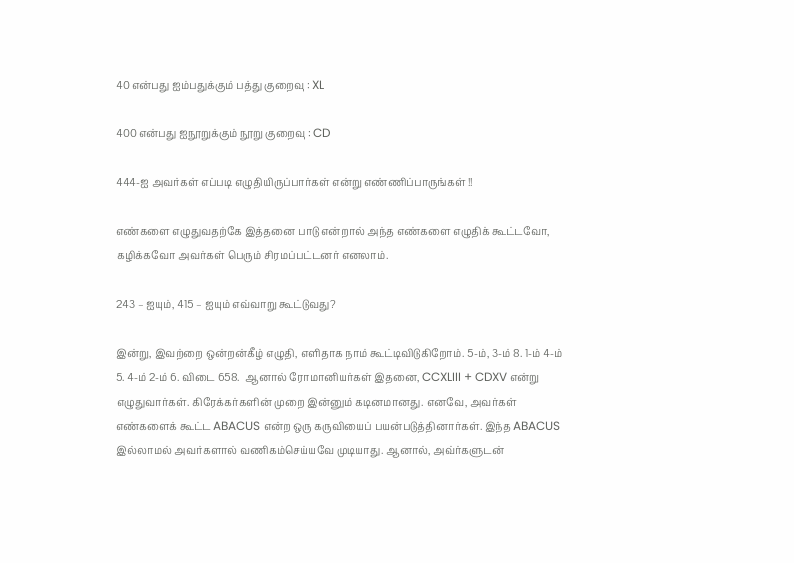40 என்பது ஐம்பதுக்கும் பத்து குறைவு : XL

400 என்பது ஐநூறுக்கும் நூறு குறைவு : CD

444-ஐ அவர்கள் எப்படி எழுதியிருப்பார்கள் என்று எண்ணிப்பாருங்கள் !!

எண்களை எழுதுவதற்கே இத்தனை பாடு என்றால் அந்த எண்களை எழுதிக் கூட்டவோ, கழிக்கவோ அவர்கள் பெரும் சிரமப்பட்டனர் எனலாம்.

243 – ஐயும், 415 – ஐயும் எவ்வாறு கூட்டுவது?

இன்று, இவற்றை ஒன்றன்கீழ் எழுதி, எளிதாக நாம் கூட்டிவிடுகிறோம். 5-ம், 3-ம் 8. 1-ம் 4-ம் 5. 4-ம் 2-ம் 6. விடை 658.  ஆனால் ரோமானியர்கள் இதனை, CCXLIII + CDXV என்று எழுதுவார்கள். கிரேக்கர்களின் முறை இன்னும் கடினமானது. எனவே, அவர்கள் எண்களைக் கூட்ட ABACUS என்ற ஒரு கருவியைப் பயன்படுத்தினார்கள். இந்த ABACUS இல்லாமல் அவர்களால் வணிகம்செய்யவே முடியாது. ஆனால், அவ்ர்களுடன்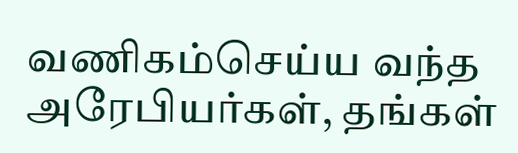வணிகம்செய்ய வந்த அரேபியர்கள், தங்கள்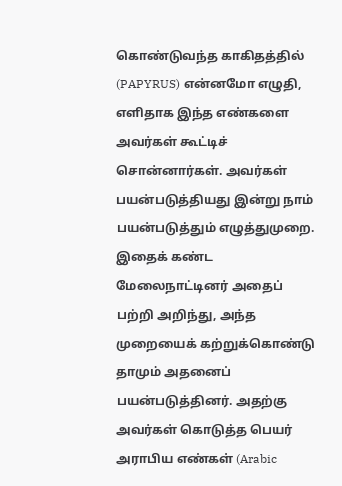கொண்டுவந்த காகிதத்தில் (PAPYRUS) என்னமோ எழுதி, எளிதாக இந்த எண்களை அவர்கள் கூட்டிச் சொன்னார்கள். அவர்கள் பயன்படுத்தியது இன்று நாம் பயன்படுத்தும் எழுத்துமுறை. இதைக் கண்ட மேலைநாட்டினர் அதைப் பற்றி அறிந்து, அந்த முறையைக் கற்றுக்கொண்டு தாமும் அதனைப் பயன்படுத்தினர். அதற்கு அவர்கள் கொடுத்த பெயர் அராபிய எண்கள் (Arabic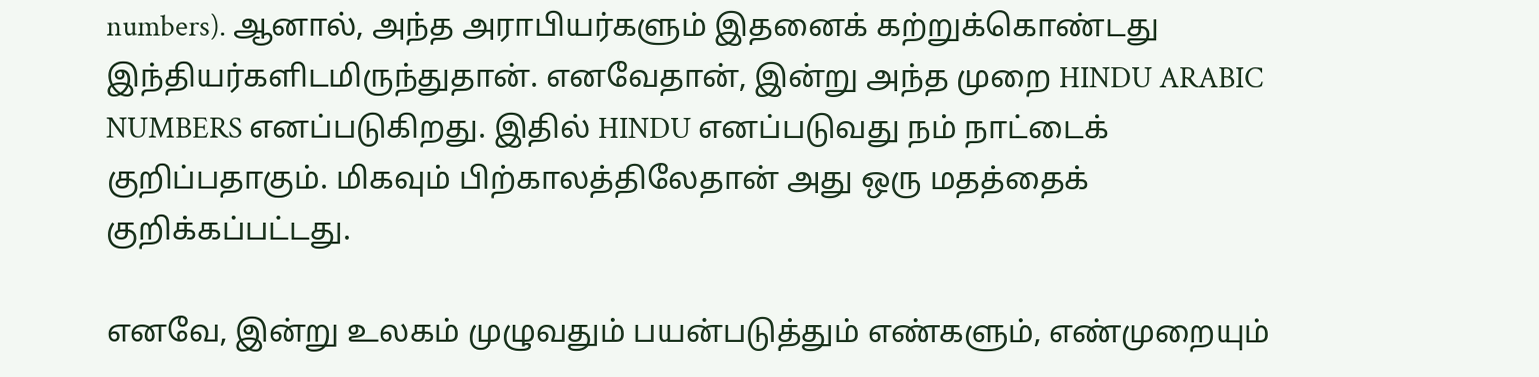numbers). ஆனால், அந்த அராபியர்களும் இதனைக் கற்றுக்கொண்டது இந்தியர்களிடமிருந்துதான். எனவேதான், இன்று அந்த முறை HINDU ARABIC NUMBERS எனப்படுகிறது. இதில் HINDU எனப்படுவது நம் நாட்டைக் குறிப்பதாகும். மிகவும் பிற்காலத்திலேதான் அது ஒரு மதத்தைக் குறிக்கப்பட்டது.

எனவே, இன்று உலகம் முழுவதும் பயன்படுத்தும் எண்களும், எண்முறையும்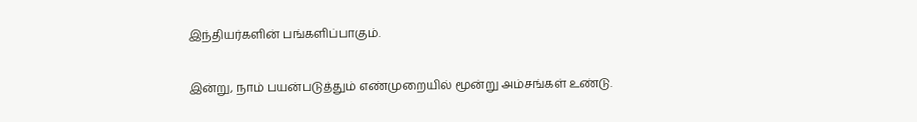இந்தியர்களின் பங்களிப்பாகும்.

இன்று, நாம் பயன்படுத்தும் எண்முறையில் மூன்று அம்சங்கள் உண்டு.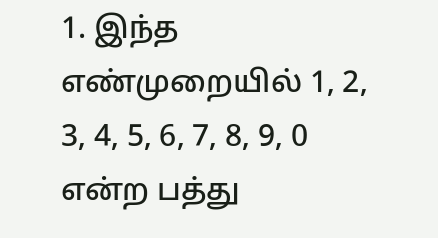1. இந்த எண்முறையில் 1, 2, 3, 4, 5, 6, 7, 8, 9, 0 என்ற பத்து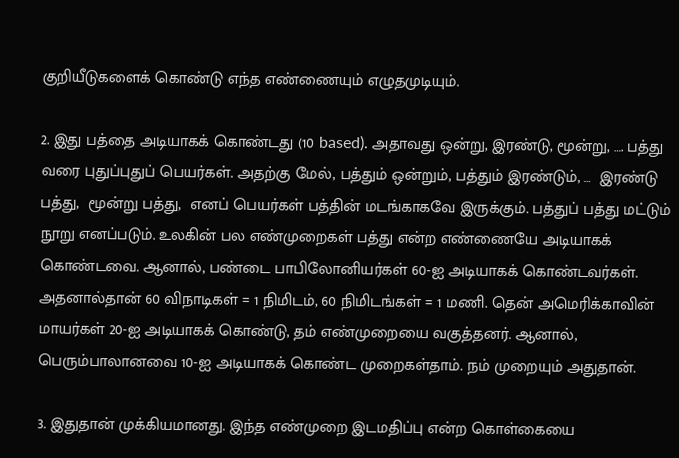குறியீடுகளைக் கொண்டு எந்த எண்ணையும் எழுதமுடியும்.

2. இது பத்தை அடியாகக் கொண்டது (10 based). அதாவது ஒன்று, இரண்டு, மூன்று, …. பத்து வரை புதுப்புதுப் பெயர்கள். அதற்கு மேல், பத்தும் ஒன்றும், பத்தும் இரண்டும், …  இரண்டு பத்து,  மூன்று பத்து,  எனப் பெயர்கள் பத்தின் மடங்காகவே இருக்கும். பத்துப் பத்து மட்டும் நூறு எனப்படும். உலகின் பல எண்முறைகள் பத்து என்ற எண்ணையே அடியாகக் கொண்டவை. ஆனால், பண்டை பாபிலோனியர்கள் 60-ஐ அடியாகக் கொண்டவர்கள். அதனால்தான் 60 விநாடிகள் = 1 நிமிடம், 60 நிமிடங்கள் = 1 மணி. தென் அமெரிக்காவின் மாயர்கள் 20-ஐ அடியாகக் கொண்டு, தம் எண்முறையை வகுத்தனர். ஆனால், பெரும்பாலானவை 10-ஐ அடியாகக் கொண்ட முறைகள்தாம். நம் முறையும் அதுதான்.

3. இதுதான் முக்கியமானது. இந்த எண்முறை இடமதிப்பு என்ற கொள்கையை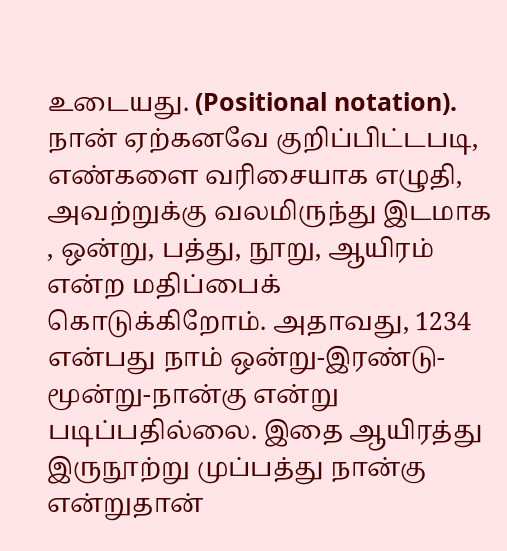உடையது. (Positional notation). நான் ஏற்கனவே குறிப்பிட்டபடி, எண்களை வரிசையாக எழுதி, அவற்றுக்கு வலமிருந்து இடமாக , ஒன்று, பத்து, நூறு, ஆயிரம் என்ற மதிப்பைக் கொடுக்கிறோம். அதாவது, 1234 என்பது நாம் ஒன்று-இரண்டு-மூன்று-நான்கு என்று படிப்பதில்லை. இதை ஆயிரத்து இருநூற்று முப்பத்து நான்கு என்றுதான்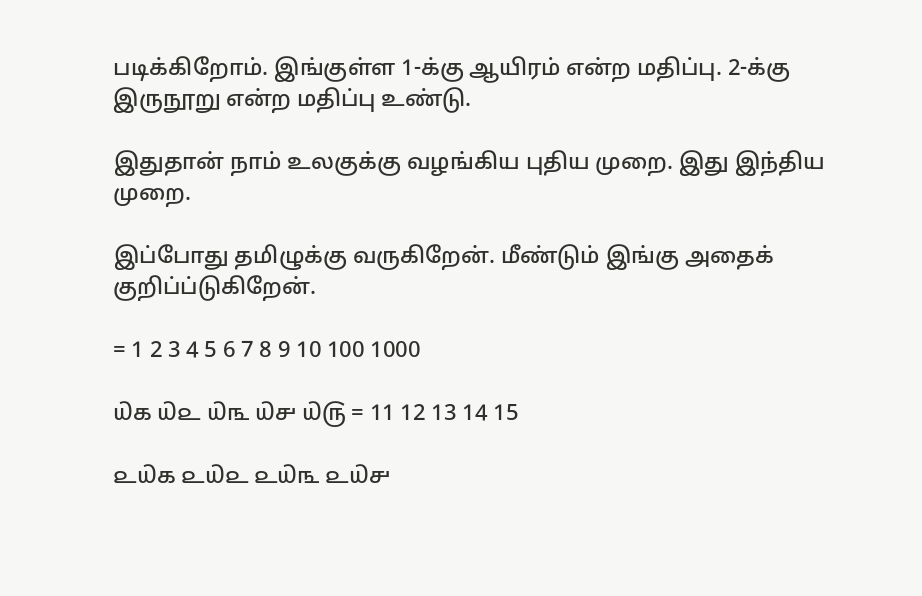படிக்கிறோம். இங்குள்ள 1-க்கு ஆயிரம் என்ற மதிப்பு. 2-க்கு இருநூறு என்ற மதிப்பு உண்டு.

இதுதான் நாம் உலகுக்கு வழங்கிய புதிய முறை. இது இந்திய முறை.

இப்போது தமிழுக்கு வருகிறேன். மீண்டும் இங்கு அதைக் குறிப்ப்டுகிறேன்.

= 1 2 3 4 5 6 7 8 9 10 100 1000

௰௧ ௰௨ ௰௩ ௰௪ ௰௫ = 11 12 13 14 15

௨௰௧ ௨௰௨ ௨௰௩ ௨௰௪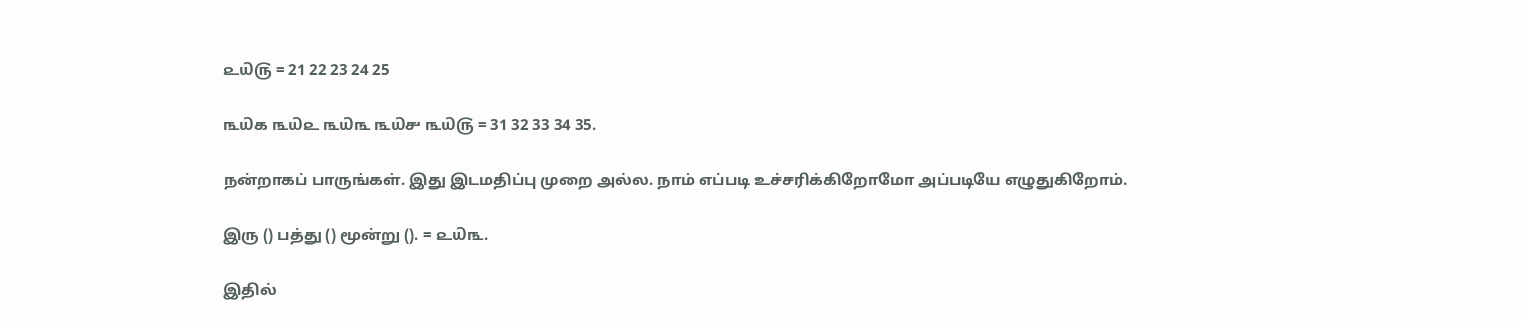௨௰௫ = 21 22 23 24 25

௩௰௧ ௩௰௨ ௩௰௩ ௩௰௪ ௩௰௫ = 31 32 33 34 35.

நன்றாகப் பாருங்கள். இது இடமதிப்பு முறை அல்ல. நாம் எப்படி உச்சரிக்கிறோமோ அப்படியே எழுதுகிறோம்.

இரு () பத்து () மூன்று (). = ௨௰௩.

இதில்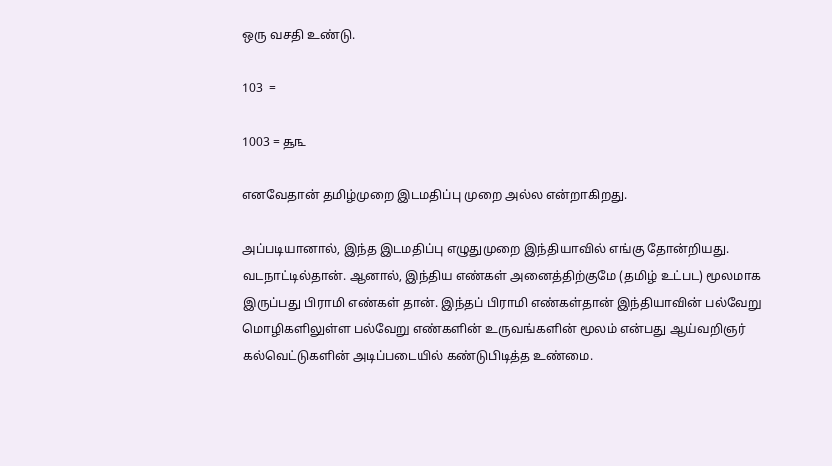ஒரு வசதி உண்டு.

103  =

1003 = ௲௩

எனவேதான் தமிழ்முறை இடமதிப்பு முறை அல்ல என்றாகிறது.

அப்படியானால், இந்த இடமதிப்பு எழுதுமுறை இந்தியாவில் எங்கு தோன்றியது. வடநாட்டில்தான். ஆனால், இந்திய எண்கள் அனைத்திற்குமே (தமிழ் உட்பட) மூலமாக இருப்பது பிராமி எண்கள் தான். இந்தப் பிராமி எண்கள்தான் இந்தியாவின் பல்வேறு மொழிகளிலுள்ள பல்வேறு எண்களின் உருவங்களின் மூலம் என்பது ஆய்வறிஞர் கல்வெட்டுகளின் அடிப்படையில் கண்டுபிடித்த உண்மை.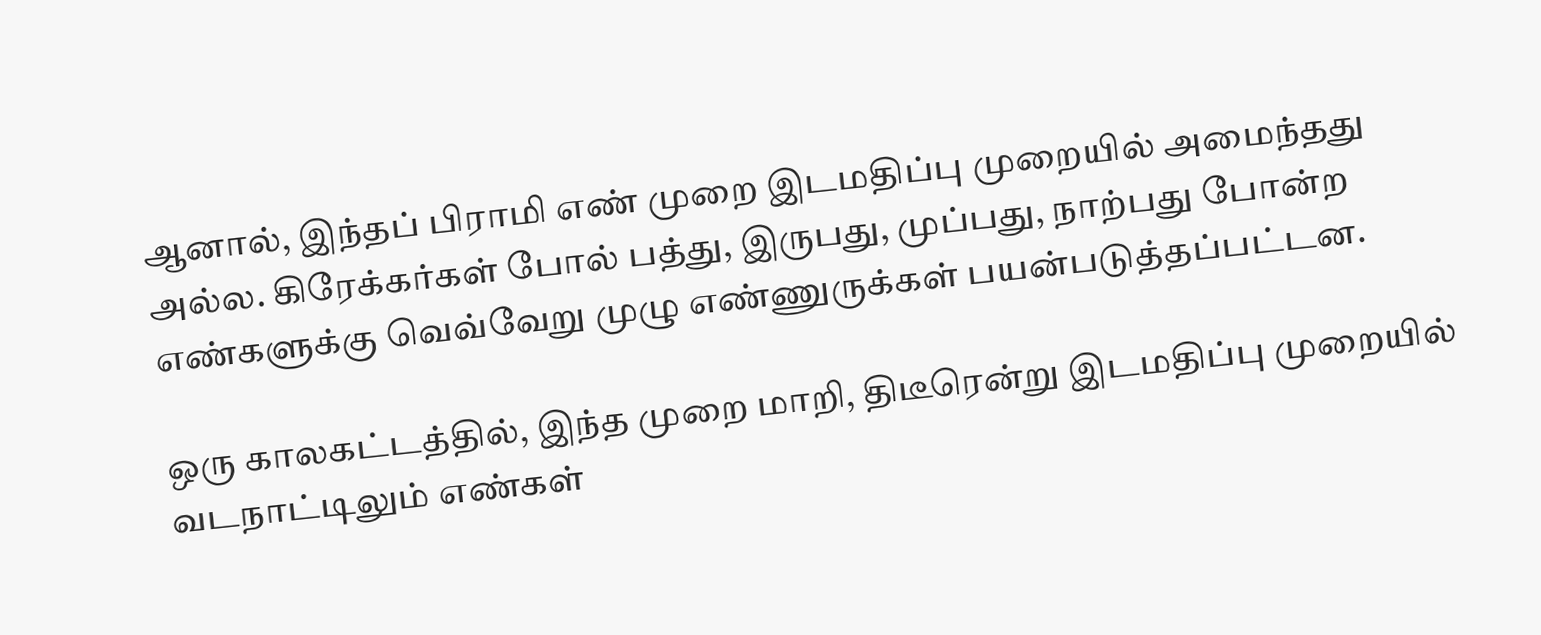ஆனால், இந்தப் பிராமி எண் முறை இடமதிப்பு முறையில் அமைந்தது அல்ல. கிரேக்கர்கள் போல் பத்து, இருபது, முப்பது, நாற்பது போன்ற எண்களுக்கு வெவ்வேறு முழு எண்ணுருக்கள் பயன்படுத்தப்பட்டன.

ஒரு காலகட்டத்தில், இந்த முறை மாறி, திடீரென்று இடமதிப்பு முறையில் வடநாட்டிலும் எண்கள்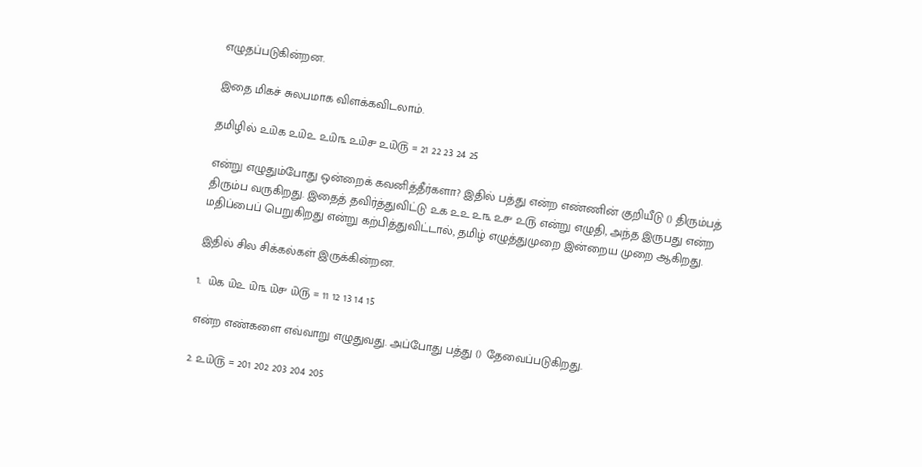எழுதப்படுகின்றன.

இதை மிகச் சுலபமாக விளக்கவிடலாம்.

தமிழில் ௨௰௧ ௨௰௨ ௨௰௩ ௨௰௪ ௨௰௫ = 21 22 23 24 25

என்று எழுதும்போது ஒன்றைக் கவனித்தீர்களா? இதில் பத்து என்ற எண்ணின் குறியீடு () திரும்பத் திரும்ப வருகிறது. இதைத் தவிர்த்துவிட்டு ௨௧ ௨௨ ௨௩ ௨௪ ௨௫ என்று எழுதி, அந்த இருபது என்ற மதிப்பைப் பெறுகிறது என்று கற்பித்துவிட்டால், தமிழ் எழுத்துமுறை இன்றைய முறை ஆகிறது.

இதில் சில சிக்கல்கள் இருக்கின்றன.

1.  ௰௧ ௰௨ ௰௩ ௰௪ ௰௫ = 11 12 13 14 15

என்ற எண்களை எவ்வாறு எழுதுவது. அப்போது பத்து () தேவைப்படுகிறது.

2. ௨௰௫ = 201 202 203 204 205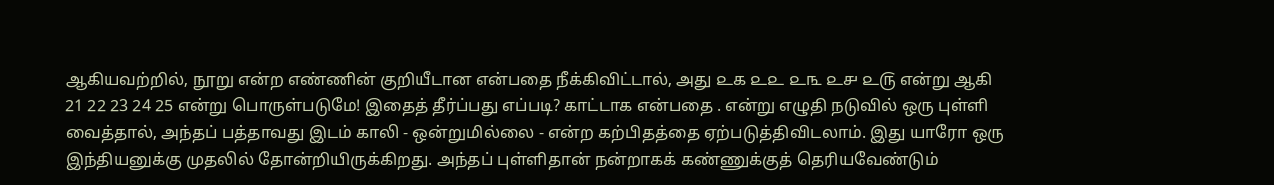ஆகியவற்றில், நூறு என்ற எண்ணின் குறியீடான என்பதை நீக்கிவிட்டால், அது ௨௧ ௨௨ ௨௩ ௨௪ ௨௫ என்று ஆகி 21 22 23 24 25 என்று பொருள்படுமே! இதைத் தீர்ப்பது எப்படி? காட்டாக என்பதை . என்று எழுதி நடுவில் ஒரு புள்ளி வைத்தால், அந்தப் பத்தாவது இடம் காலி - ஒன்றுமில்லை - என்ற கற்பிதத்தை ஏற்படுத்திவிடலாம். இது யாரோ ஒரு இந்தியனுக்கு முதலில் தோன்றியிருக்கிறது. அந்தப் புள்ளிதான் நன்றாகக் கண்ணுக்குத் தெரியவேண்டும்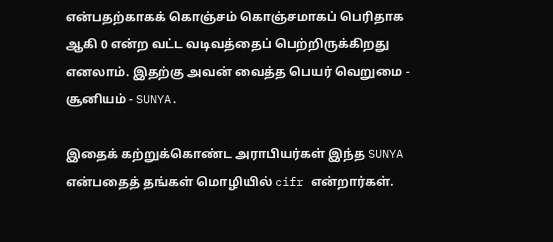என்பதற்காகக் கொஞ்சம் கொஞ்சமாகப் பெரிதாக ஆகி 0 என்ற வட்ட வடிவத்தைப் பெற்றிருக்கிறது எனலாம். இதற்கு அவன் வைத்த பெயர் வெறுமை - சூனியம் - SUNYA.

இதைக் கற்றுக்கொண்ட அராபியர்கள் இந்த SUNYA என்பதைத் தங்கள் மொழியில் cifr என்றார்கள்.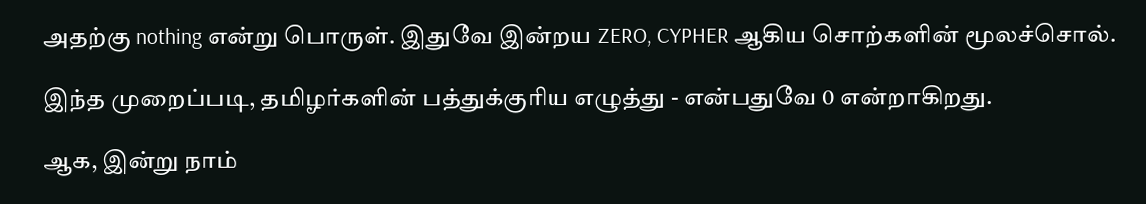அதற்கு nothing என்று பொருள். இதுவே இன்றய ZERO, CYPHER ஆகிய சொற்களின் மூலச்சொல்.

இந்த முறைப்படி, தமிழர்களின் பத்துக்குரிய எழுத்து - என்பதுவே 0 என்றாகிறது.

ஆக, இன்று நாம்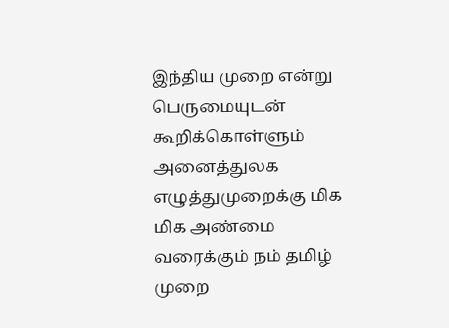இந்திய முறை என்று பெருமையுடன் கூறிக்கொள்ளும் அனைத்துலக எழுத்துமுறைக்கு மிக மிக அண்மை வரைக்கும் நம் தமிழ் முறை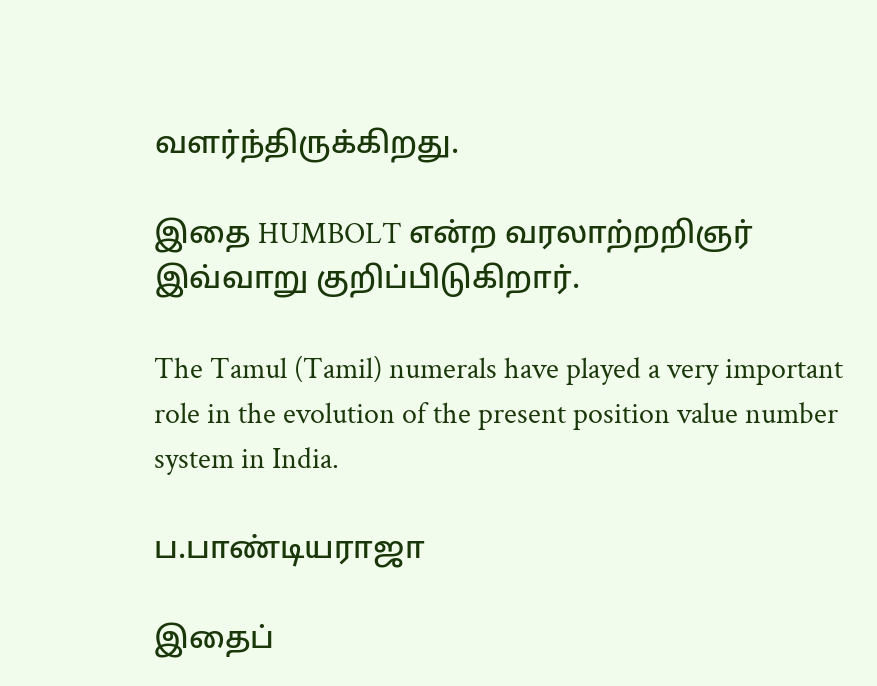வளர்ந்திருக்கிறது.

இதை HUMBOLT என்ற வரலாற்றறிஞர் இவ்வாறு குறிப்பிடுகிறார்.

The Tamul (Tamil) numerals have played a very important role in the evolution of the present position value number system in India.

ப.பாண்டியராஜா

இதைப்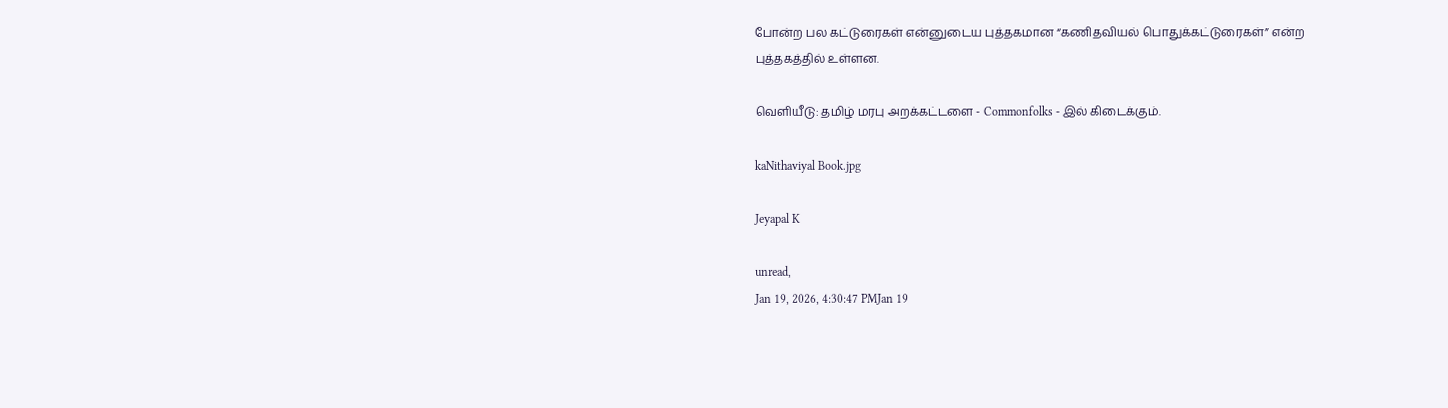போன்ற பல கட்டுரைகள் என்னுடைய புத்தகமான “கணிதவியல் பொதுக்கட்டுரைகள்” என்ற புத்தகத்தில் உள்ளன.

வெளியீடு: தமிழ் மரபு அறக்கட்டளை - Commonfolks - இல் கிடைக்கும்.

kaNithaviyal Book.jpg

Jeyapal K

unread,
Jan 19, 2026, 4:30:47 PMJan 19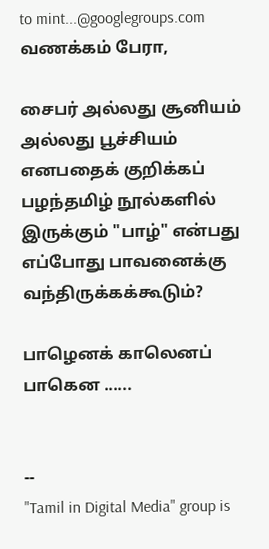to mint...@googlegroups.com
வணக்கம் பேரா,

சைபர் அல்லது சூனியம் அல்லது பூச்சியம் எனபதைக் குறிக்கப் பழந்தமிழ் நூல்களில் இருக்கும் "பாழ்" என்பது எப்போது பாவனைக்கு வந்திருக்கக்கூடும்?

பாழெனக் காலெனப் பாகென ......


--
"Tamil in Digital Media" group is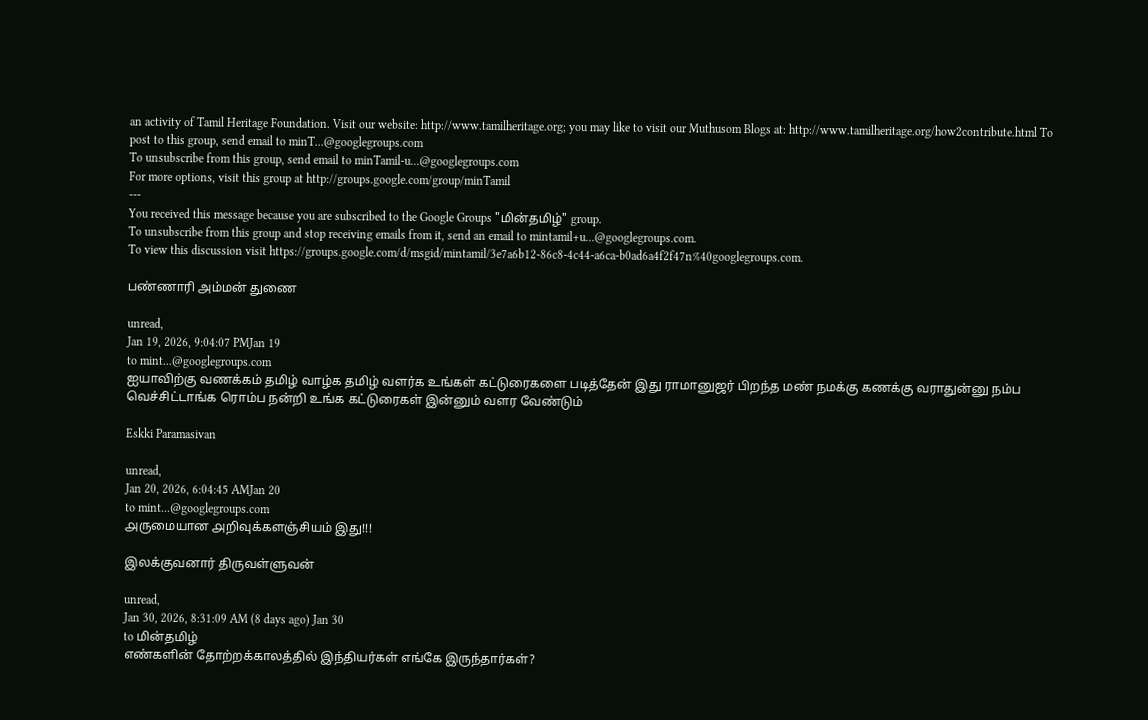an activity of Tamil Heritage Foundation. Visit our website: http://www.tamilheritage.org; you may like to visit our Muthusom Blogs at: http://www.tamilheritage.org/how2contribute.html To post to this group, send email to minT...@googlegroups.com
To unsubscribe from this group, send email to minTamil-u...@googlegroups.com
For more options, visit this group at http://groups.google.com/group/minTamil
---
You received this message because you are subscribed to the Google Groups "மின்தமிழ்" group.
To unsubscribe from this group and stop receiving emails from it, send an email to mintamil+u...@googlegroups.com.
To view this discussion visit https://groups.google.com/d/msgid/mintamil/3e7a6b12-86c8-4c44-a6ca-b0ad6a4f2f47n%40googlegroups.com.

பண்ணாரி அம்மன் துணை

unread,
Jan 19, 2026, 9:04:07 PMJan 19
to mint...@googlegroups.com
ஐயாவிற்கு வணக்கம் தமிழ் வாழ்க தமிழ் வளர்க உங்கள் கட்டுரைகளை படித்தேன் இது ராமானுஜர் பிறந்த மண் நமக்கு கணக்கு வராதுன்னு நம்ப வெச்சிட்டாங்க ரொம்ப நன்றி உங்க கட்டுரைகள் இன்னும் வளர வேண்டும்

Eskki Paramasivan

unread,
Jan 20, 2026, 6:04:45 AMJan 20
to mint...@googlegroups.com
௮ருமையான ௮றிவுக்களஞ்சியம் இது!!!

இலக்குவனார் திருவள்ளுவன்

unread,
Jan 30, 2026, 8:31:09 AM (8 days ago) Jan 30
to மின்தமிழ்
எண்களின் தோற்றக்காலத்தில் இந்தியர்கள் எங்கே இருந்தார்கள்?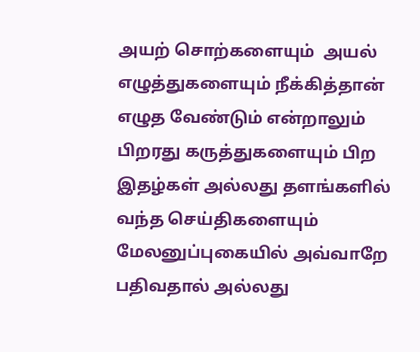அயற் சொற்களையும்  அயல் எழுத்துகளையும் நீக்கித்தான் எழுத வேண்டும் என்றாலும் பிறரது கருத்துகளையும் பிற இதழ்கள் அல்லது தளங்களில் வந்த செய்திகளையும் மேலனுப்புகையில் அவ்வாறே பதிவதால் அல்லது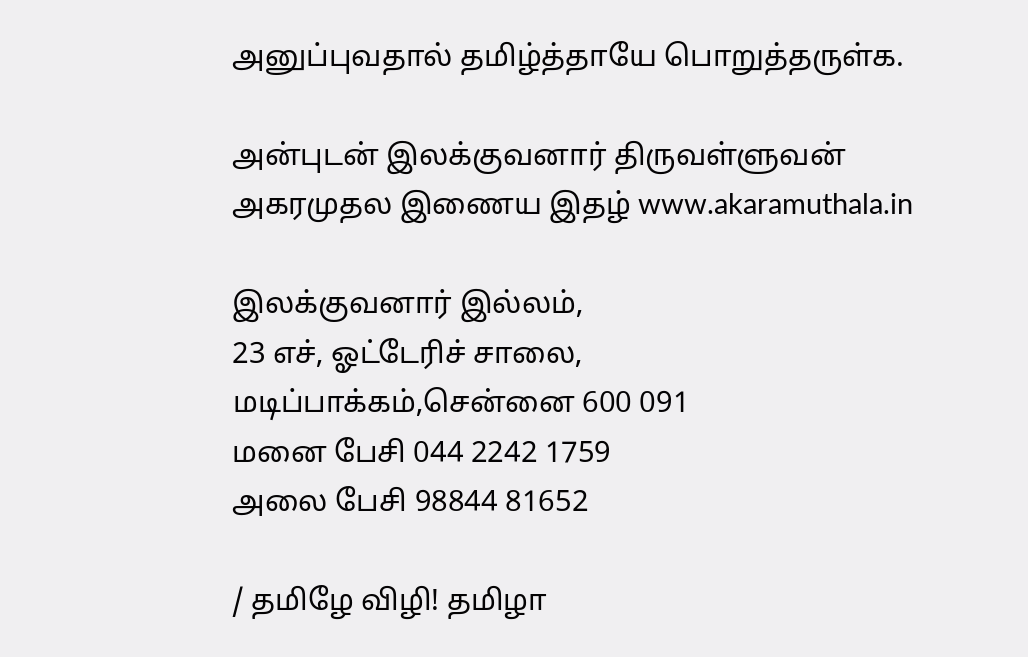அனுப்புவதால் தமிழ்த்தாயே பொறுத்தருள்க.

அன்புடன் இலக்குவனார் திருவள்ளுவன்
அகரமுதல இணைய இதழ் www.akaramuthala.in

இலக்குவனார் இல்லம்,
23 எச், ஓட்டேரிச் சாலை, மடிப்பாக்கம்,சென்னை 600 091
மனை பேசி 044 2242 1759
அலை பேசி 98844 81652

/ தமிழே விழி! தமிழா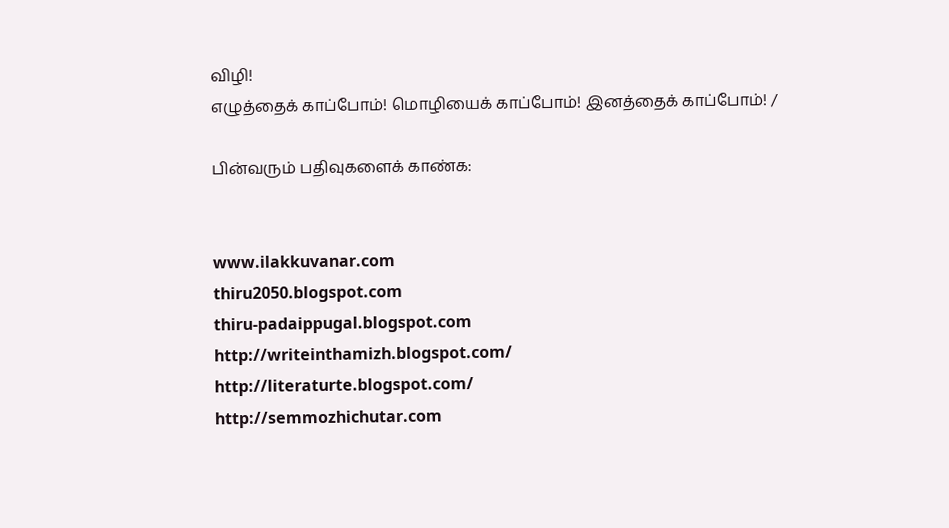விழி!
எழுத்தைக் காப்போம்! மொழியைக் காப்போம்! இனத்தைக் காப்போம்! /

பின்வரும் பதிவுகளைக் காண்க:


www.ilakkuvanar.com
thiru2050.blogspot.com
thiru-padaippugal.blogspot.com
http://writeinthamizh.blogspot.com/
http://literaturte.blogspot.com/
http://semmozhichutar.com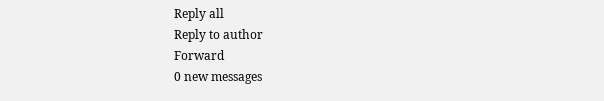Reply all
Reply to author
Forward
0 new messages